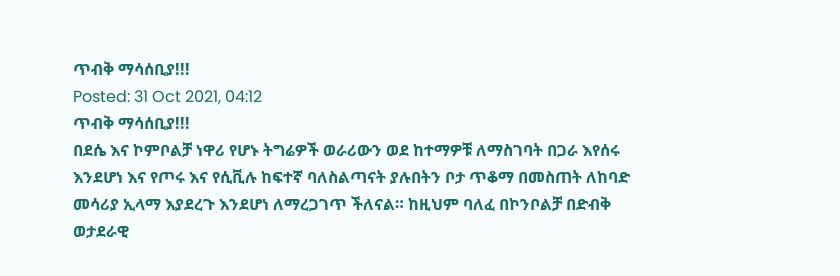ጥብቅ ማሳሰቢያ!!!
Posted: 31 Oct 2021, 04:12
ጥብቅ ማሳሰቢያ!!!
በደሴ እና ኮምቦልቻ ነዋሪ የሆኑ ትግሬዎች ወራሪውን ወደ ከተማዎቹ ለማስገባት በጋራ እየሰሩ እንደሆነ እና የጦሩ እና የሲቪሉ ከፍተኛ ባለስልጣናት ያሉበትን ቦታ ጥቆማ በመስጠት ለከባድ መሳሪያ ኢላማ እያደረጉ እንደሆነ ለማረጋገጥ ችለናል። ከዚህም ባለፈ በኮንቦልቻ በድብቅ ወታደራዊ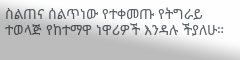ስልጠና ሰልጥነው የተቀመጡ የትግራይ ተወላጅ የከተማዋ ነዋሪዎች እንዳሉ ችያለሁ።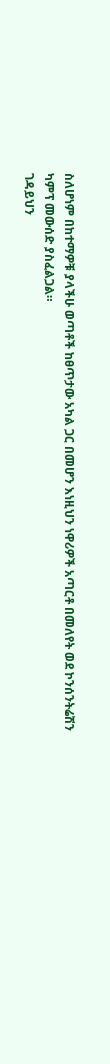ስለሆነም በከተማዎቹ ያላችሁ ወጣቶች ከፀጥታው አካል ጋር በመሆን እነዚህን ነዋሪዎች አጣርቶ በመለየት ወደ ኮንሰንትሬሽን ካምፕ መውሰድ ያስፈልጋል።
ገዳይህን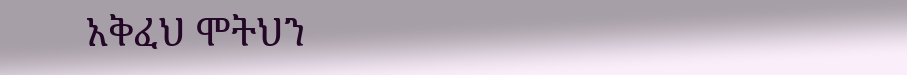አቅፈህ ሞትህን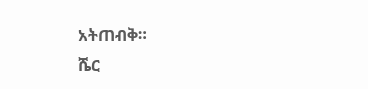አትጠብቅ።
ሼር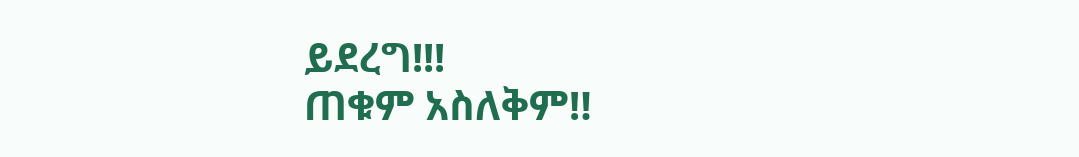ይደረግ!!!
ጠቁም አስለቅም‼